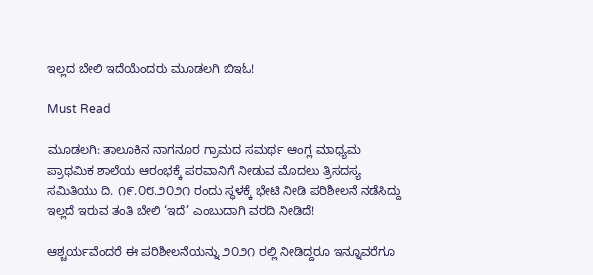ಇಲ್ಲದ ಬೇಲಿ ಇದೆಯೆಂದರು ಮೂಡಲಗಿ ಬಿಇಓ!

Must Read

ಮೂಡಲಗಿ: ತಾಲೂಕಿನ ನಾಗನೂರ ಗ್ರಾಮದ ಸಮರ್ಥ ಆಂಗ್ಲ ಮಾಧ್ಯಮ ಪ್ರಾಥಮಿಕ ಶಾಲೆಯ ಆರಂಭಕ್ಕೆ ಪರವಾನಿಗೆ ನೀಡುವ ಮೊದಲು ತ್ರಿಸದಸ್ಯ ಸಮಿತಿಯು ದಿ. ೧೯.೦೮.೨೦೨೧ ರಂದು ಸ್ಥಳಕ್ಕೆ ಭೇಟಿ ನೀಡಿ ಪರಿಶೀಲನೆ ನಡೆಸಿದ್ದು ಇಲ್ಲದೆ ಇರುವ ತಂತಿ ಬೇಲಿ ‘ಇದೆ’ ಎಂಬುದಾಗಿ ವರದಿ ನೀಡಿದೆ!

ಆಶ್ಚರ್ಯವೆಂದರೆ ಈ ಪರಿಶೀಲನೆಯನ್ನು ೨೦೨೧ ರಲ್ಲಿ ನೀಡಿದ್ದರೂ ಇನ್ನೂವರೆಗೂ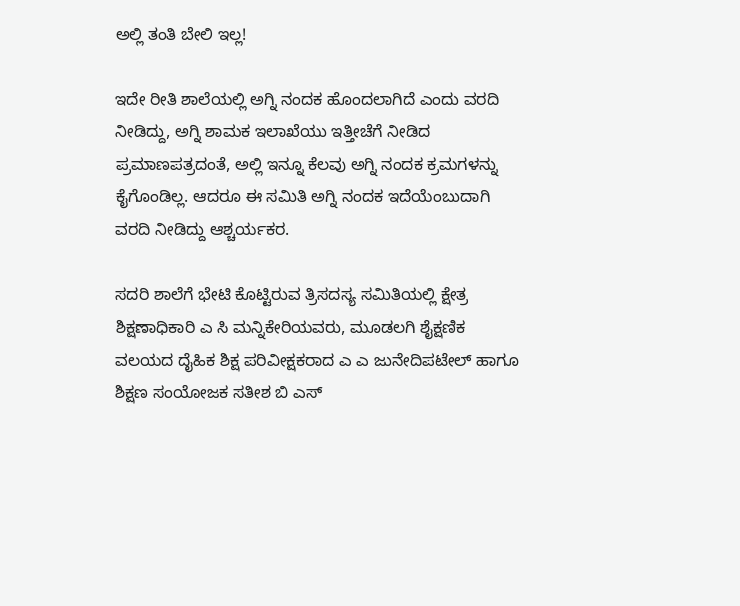ಅಲ್ಲಿ ತಂತಿ ಬೇಲಿ ಇಲ್ಲ!

ಇದೇ ರೀತಿ ಶಾಲೆಯಲ್ಲಿ ಅಗ್ನಿ ನಂದಕ ಹೊಂದಲಾಗಿದೆ ಎಂದು ವರದಿ ನೀಡಿದ್ದು, ಅಗ್ನಿ ಶಾಮಕ ಇಲಾಖೆಯು ಇತ್ತೀಚೆಗೆ ನೀಡಿದ ಪ್ರಮಾಣಪತ್ರದಂತೆ, ಅಲ್ಲಿ ಇನ್ನೂ ಕೆಲವು ಅಗ್ನಿ ನಂದಕ ಕ್ರಮಗಳನ್ನು ಕೈಗೊಂಡಿಲ್ಲ. ಆದರೂ ಈ ಸಮಿತಿ ಅಗ್ನಿ ನಂದಕ ಇದೆಯೆಂಬುದಾಗಿ ವರದಿ ನೀಡಿದ್ದು ಆಶ್ಚರ್ಯಕರ.

ಸದರಿ ಶಾಲೆಗೆ ಭೇಟಿ ಕೊಟ್ಟಿರುವ ತ್ರಿಸದಸ್ಯ ಸಮಿತಿಯಲ್ಲಿ ಕ್ಷೇತ್ರ ಶಿಕ್ಷಣಾಧಿಕಾರಿ ಎ ಸಿ ಮನ್ನಿಕೇರಿಯವರು, ಮೂಡಲಗಿ ಶೈಕ್ಷಣಿಕ ವಲಯದ ದೈಹಿಕ ಶಿಕ್ಷ ಪರಿವೀಕ್ಷಕರಾದ ಎ ಎ ಜುನೇದಿಪಟೇಲ್ ಹಾಗೂ ಶಿಕ್ಷಣ ಸಂಯೋಜಕ ಸತೀಶ ಬಿ ಎಸ್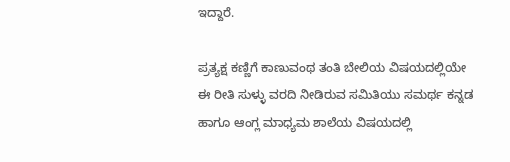ಇದ್ದಾರೆ.

ಪ್ರತ್ಯಕ್ಷ ಕಣ್ಣಿಗೆ ಕಾಣುವಂಥ ತಂತಿ ಬೇಲಿಯ ವಿಷಯದಲ್ಲಿಯೇ ಈ ರೀತಿ ಸುಳ್ಳು ವರದಿ ನೀಡಿರುವ ಸಮಿತಿಯು ಸಮರ್ಥ ಕನ್ನಡ ಹಾಗೂ ಆಂಗ್ಲ ಮಾಧ್ಯಮ ಶಾಲೆಯ ವಿಷಯದಲ್ಲಿ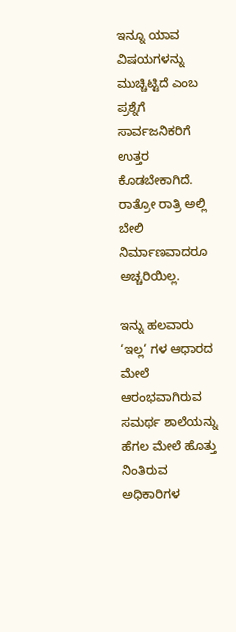ಇನ್ನೂ ಯಾವ ವಿಷಯಗಳನ್ನು ಮುಚ್ಚಿಟ್ಟಿದೆ ಎಂಬ ಪ್ರಶ್ನೆಗೆ ಸಾರ್ವಜನಿಕರಿಗೆ ಉತ್ತರ ಕೊಡಬೇಕಾಗಿದೆ. ರಾತ್ರೋ ರಾತ್ರಿ ಅಲ್ಲಿ ಬೇಲಿ ನಿರ್ಮಾಣವಾದರೂ ಅಚ್ಚರಿಯಿಲ್ಲ.

ಇನ್ನು ಹಲವಾರು ‘ಇಲ್ಲ‘ ಗಳ ಆಧಾರದ ಮೇಲೆ ಆರಂಭವಾಗಿರುವ ಸಮರ್ಥ ಶಾಲೆಯನ್ನು ಹೆಗಲ ಮೇಲೆ ಹೊತ್ತು ನಿಂತಿರುವ ಅಧಿಕಾರಿಗಳ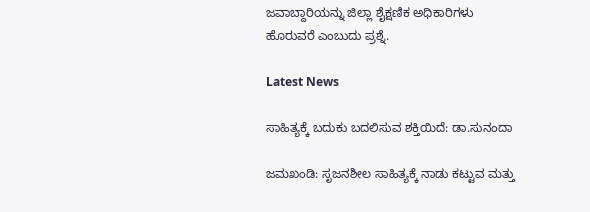ಜವಾಬ್ದಾರಿಯನ್ನು ಜಿಲ್ಲಾ ಶೈಕ್ಷಣಿಕ ಅಧಿಕಾರಿಗಳು ಹೊರುವರೆ ಎಂಬುದು ಪ್ರಶ್ನೆ.

Latest News

ಸಾಹಿತ್ಯಕ್ಕೆ ಬದುಕು ಬದಲಿಸುವ ಶಕ್ತಿಯಿದೆ: ಡಾ.ಸುನಂದಾ

ಜಮಖಂಡಿ: ಸೃಜನಶೀಲ ಸಾಹಿತ್ಯಕ್ಕೆ ನಾಡು ಕಟ್ಟುವ ಮತ್ತು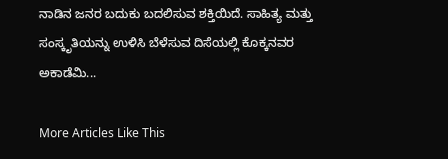ನಾಡಿನ ಜನರ ಬದುಕು ಬದಲಿಸುವ ಶಕ್ತಿಯಿದೆ. ಸಾಹಿತ್ಯ ಮತ್ತು ಸಂಸ್ಕೃತಿಯನ್ನು ಉಳಿಸಿ ಬೆಳೆಸುವ ದಿಸೆಯಲ್ಲಿ ಕೊಕ್ಕನವರ ಅಕಾಡೆಮಿ...

More Articles Like This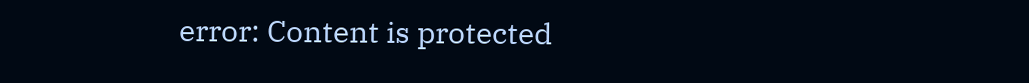error: Content is protected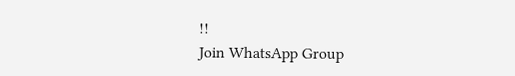!!
Join WhatsApp Group